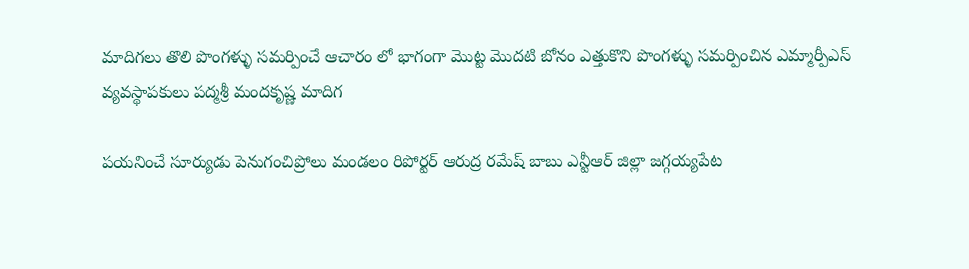మాదిగలు తొలి పొంగళ్ళు సమర్పించే ఆచారం లో భాగంగా మొట్ట మొదటి బోనం ఎత్తుకొని పొంగళ్ళు సమర్పించిన ఎమ్మార్పీఎస్ వ్యవస్థాపకులు పద్మశ్రీ మందకృష్ణ మాదిగ

పయనించే సూర్యుడు పెనుగంచిప్రోలు మండలం రిపోర్టర్ ఆరుద్ర రమేష్ బాబు ఎన్టీఆర్ జిల్లా జగ్గయ్యపేట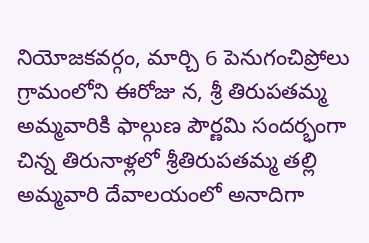నియోజకవర్గం, మార్చి 6 పెనుగంచిప్రోలు గ్రామంలోని ఈరోజు న, శ్రీ తిరుపతమ్మ అమ్మవారికి ఫాల్గుణ పౌర్ణమి సందర్భంగా చిన్న తిరునాళ్లలో శ్రీతిరుపతమ్మ తల్లి అమ్మవారి దేవాలయంలో అనాదిగా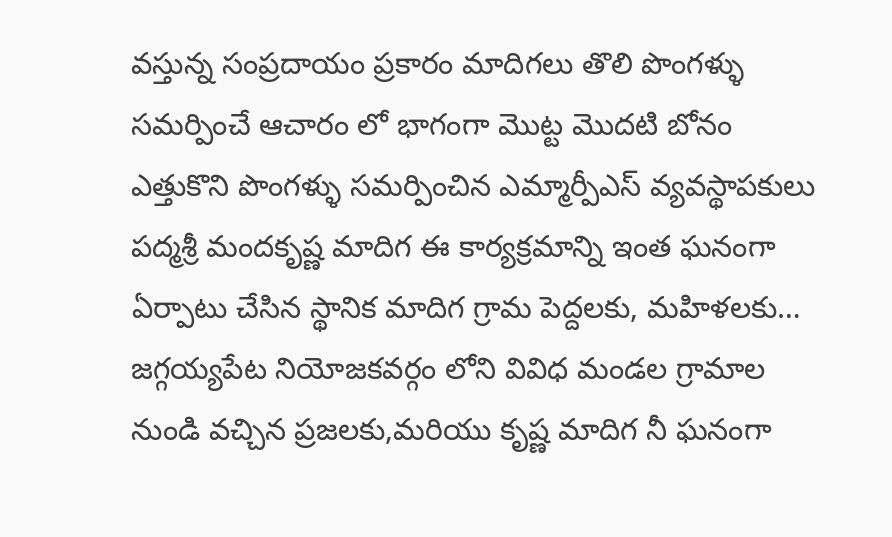వస్తున్న సంప్రదాయం ప్రకారం మాదిగలు తొలి పొంగళ్ళు సమర్పించే ఆచారం లో భాగంగా మొట్ట మొదటి బోనం ఎత్తుకొని పొంగళ్ళు సమర్పించిన ఎమ్మార్పీఎస్ వ్యవస్థాపకులు పద్మశ్రీ మందకృష్ణ మాదిగ ఈ కార్యక్రమాన్ని ఇంత ఘనంగా ఏర్పాటు చేసిన స్థానిక మాదిగ గ్రామ పెద్దలకు, మహిళలకు… జగ్గయ్యపేట నియోజకవర్గం లోని వివిధ మండల గ్రామాల నుండి వచ్చిన ప్రజలకు,మరియు కృష్ణ మాదిగ నీ ఘనంగా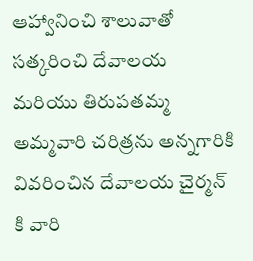ఆహ్వానించి శాలువాతో సత్కరించి దేవాలయ మరియు తిరుపతమ్మ అమ్మవారి చరిత్రను అన్నగారికి వివరించిన దేవాలయ చైర్మన్ కి వారి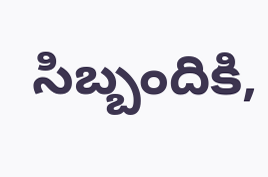సిబ్బందికి,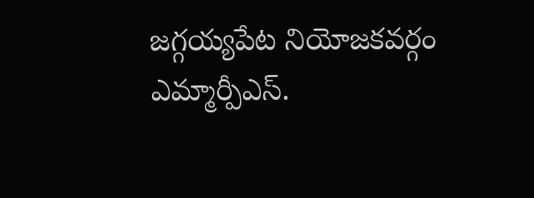జగ్గయ్యపేట నియోజకవర్గం ఎమ్మార్పీఎస్.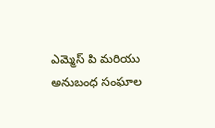ఎమ్మెస్ పి మరియు అనుబంధ సంఘాల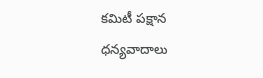కమిటీ పక్షాన ధన్యవాదాలు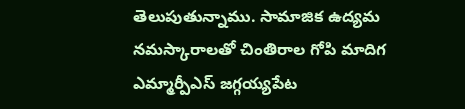తెలుపుతున్నాము. సామాజిక ఉద్యమ నమస్కారాలతో చింతిరాల గోపి మాదిగ ఎమ్మార్పీఎస్ జగ్గయ్యపేట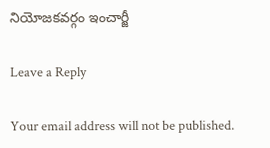నియోజకవర్గం ఇంచార్జీ

Leave a Reply

Your email address will not be published.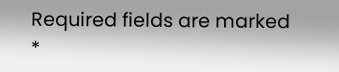Required fields are marked *